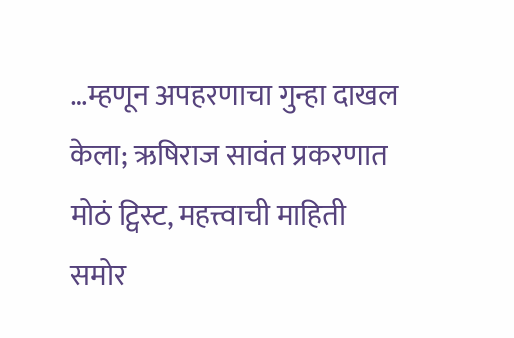…म्हणून अपहरणाचा गुन्हा दाखल केला; ऋषिराज सावंत प्रकरणात मोठं ट्विस्ट, महत्त्वाची माहिती समोर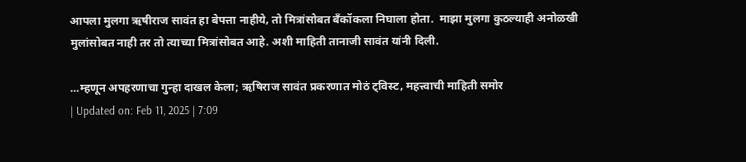आपला मुलगा ऋषीराज सावंत हा बेपत्ता नाहीये, तो मित्रांसोबत बँकॉकला निघाला होता.  माझा मुलगा कुठल्याही अनोळखी मुलांसोबत नाही तर तो त्याच्या मित्रांसोबत आहे. अशी माहिती तानाजी सावंत यांनी दिली.

...म्हणून अपहरणाचा गुन्हा दाखल केला; ऋषिराज सावंत प्रकरणात मोठं ट्विस्ट, महत्त्वाची माहिती समोर
| Updated on: Feb 11, 2025 | 7:09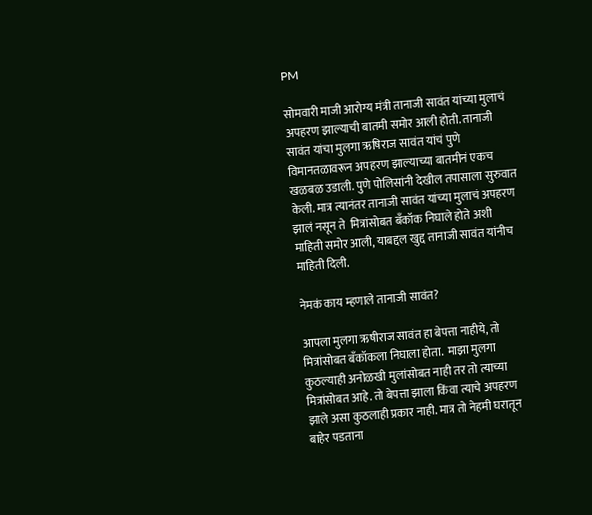PM

सोमवारी माजी आरोग्य मंत्री तानाजी सावंत यांच्या मुलाचं अपहरण झाल्याची बातमी समोर आली होती. तानाजी सावंत यांचा मुलगा ऋषिराज सावंत यांचं पुणे विमानतळावरून अपहरण झाल्याच्या बातमीनं एकच खळबळ उडाली. पुणे पोलिसांनी देखील तपासाला सुरुवात केली. मात्र त्यानंतर तानाजी सावंत यांच्या मुलाचं अपहरण झालं नसून ते  मित्रांसोबत बँकॉक निघाले होते अशी माहिती समोर आली, याबद्दल खुद्द तानाजी सावंत यांनीच माहिती दिली.

नेमकं काय म्हणाले तानाजी सावंत?

आपला मुलगा ऋषीराज सावंत हा बेपत्ता नाहीये, तो मित्रांसोबत बँकॉकला निघाला होता.  माझा मुलगा कुठल्याही अनोळखी मुलांसोबत नाही तर तो त्याच्या मित्रांसोबत आहे. तो बेपत्ता झाला किंवा त्याचे अपहरण झाले असा कुठलाही प्रकार नाही. मात्र तो नेहमी घरातून बाहेर पडताना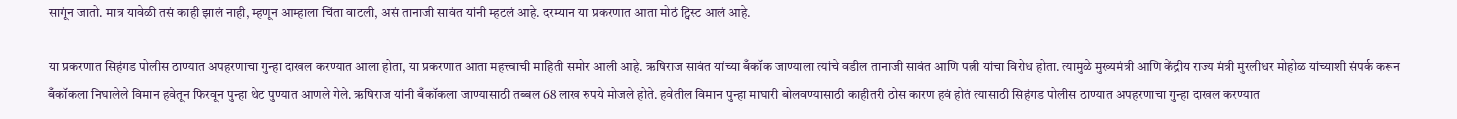सागूंन जातो. मात्र यावेळी तसं काही झालं नाही, म्हणून आम्हाला चिंता वाटली, असं तानाजी सावंत यांनी म्हटलं आहे. दरम्यान या प्रकरणात आता मोठं ट्विस्ट आलं आहे.

या प्रकरणात सिहंगड पोलीस ठाण्यात अपहरणाचा गुन्हा दाखल करण्यात आला होता, या प्रकरणात आता महत्त्वाची माहिती समोर आली आहे. ऋषिराज सावंत यांच्या बँकॉक जाण्याला त्यांचे वडील तानाजी सावंत आणि पत्नी यांचा विरोध होता. त्यामुळे मुख्यमंत्री आणि केंद्रीय राज्य मंत्री मुरलीधर मोहोळ यांच्याशी संपर्क करून बँकॉकला निघालेले विमान हवेतून फिरवून पुन्हा थेट पुण्यात आणले गेले. ऋषिराज यांनी बँकॉकला जाण्यासाठी तब्बल 68 लाख रुपये मोजले होते. हवेतील विमान पुन्हा माघारी बोलवण्यासाठी काहीतरी ठोस कारण हवं होतं त्यासाठी सिहंगड पोलीस ठाण्यात अपहरणाचा गुन्हा दाखल करण्यात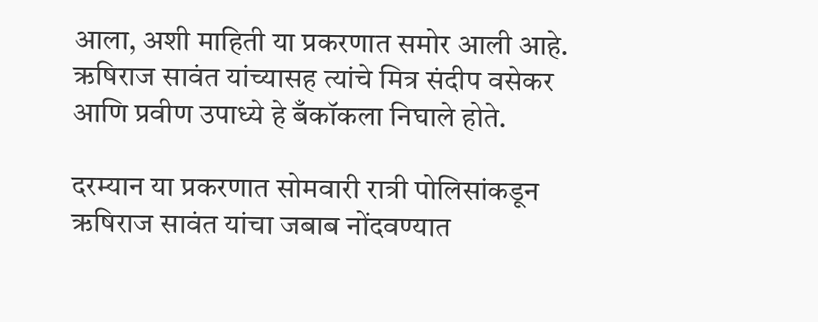आला, अशी माहिती या प्रकरणात समोर आली आहे. ऋषिराज सावंत यांच्यासह त्यांचे मित्र संदीप वसेकर आणि प्रवीण उपाध्ये हे बँकॉकला निघाले होते.

दरम्यान या प्रकरणात सोमवारी रात्री पोलिसांकडून ऋषिराज सावंत यांचा जबाब नोंदवण्यात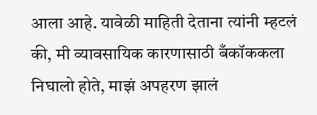आला आहे. यावेळी माहिती देताना त्यांनी म्हटलं की, मी व्यावसायिक कारणासाठी बँकॉककला निघालो होते, माझं अपहरण झालं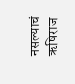नसल्याचं ऋषिराज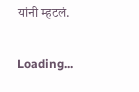यांनी म्हटलं.

Loading...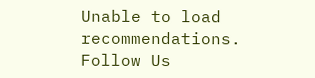Unable to load recommendations.
Follow Us